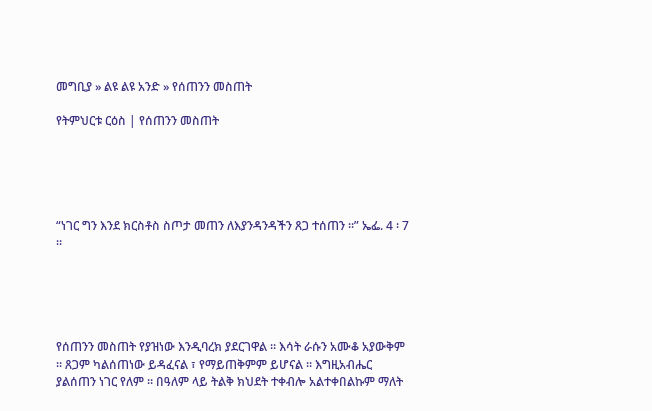መግቢያ » ልዩ ልዩ አንድ » የሰጠንን መስጠት

የትምህርቱ ርዕስ | የሰጠንን መስጠት





“ነገር ግን እንደ ክርስቶስ ስጦታ መጠን ለእያንዳንዳችን ጸጋ ተሰጠን ።” ኤፌ. 4 ፡ 7 ።





የሰጠንን መስጠት የያዝነው እንዲባረክ ያደርገዋል ። እሳት ራሱን አሙቆ አያውቅም ። ጸጋም ካልሰጠነው ይዳፈናል ፣ የማይጠቅምም ይሆናል ። እግዚአብሔር ያልሰጠን ነገር የለም ። በዓለም ላይ ትልቅ ክህደት ተቀብሎ አልተቀበልኩም ማለት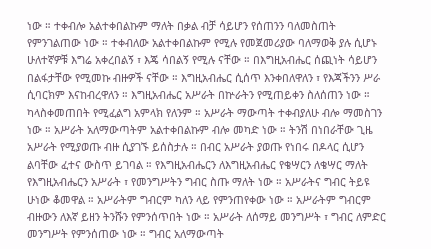ነው ። ተቀብሎ አልተቀበልኩም ማለት በቃል ብቻ ሳይሆን የሰጠንን ባለመስጠት የምንገልጠው ነው ። ተቀብለው አልተቀበልኩም የሚሉ የመጀመሪያው ባለማወቅ ያሉ ሲሆኑ ሁለተኛዎቹ እግሬ አቀረበልኝ ፣ እጄ ሳበልኝ የሚሉ ናቸው ። በእግዚአብሔር ሰጪነት ሳይሆን በልፋታቸው የሚመኩ ብዙዎች ናቸው ። እግዚአብሔር ሲሰጥ እንቀበለዋለን ፣ የእጃችንን ሥራ ሲባርክም እናከብረዋለን ። እግዚአብሔር አሥራት በኵራትን የሚጠይቀን ስለሰጠን ነው ። ካላስቀመጠበት የሚፈልግ አምላክ የለንም ። አሥራት ማውጣት ተቀብያለሁ ብሎ ማመስገን ነው ። አሥራት አለማውጣትም አልተቀበልኩም ብሎ መካድ ነው ። ትንሽ በነበራቸው ጊዜ አሥራት የሚያወጡ ብዙ ሲያገኙ ይሰስታሉ ። በብር አሥራት ያወጡ የነበሩ በዶላር ሲሆን ልባቸው ፈተና ውስጥ ይገባል ። የእግዚአብሔርን ለእግዚአብሔር የቄሣርን ለቄሣር ማለት የእግዚአብሔርን አሥራት ፣ የመንግሥትን ግብር ስጡ ማለት ነው ። አሥራትና ግብር ትይዩ ሁነው ቆመዋል ። አሥራትም ግብርም ካለን ላይ የምንጠየቀው ነው ። አሥራትም ግብርም ብዙውን ለእኛ ይዘን ትንሹን የምንሰጥበት ነው ። አሥራት ለሰማይ መንግሥት ፣ ግብር ለምድር መንግሥት የምንሰጠው ነው ። ግብር አለማውጣት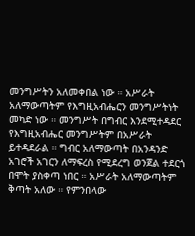መንግሥትን አለመቀበል ነው ። አሥራት አለማውጣትም የእግዚአብሔርን መንግሥትነት መካድ ነው ። መንግሥት በግብር እንደሚተዳደር የእግዚአብሔር መንግሥትም በአሥራት ይተዳደራል ። ግብር አለማውጣት በአንዳንድ አገሮች አገርን ለማፍረስ የሚደረግ ወንጀል ተደርጎ በሞት ያስቀጣ ነበር ። አሥራት አለማውጣትም ቅጣት አለው ። የምንበላው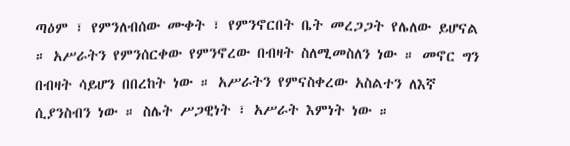ጣዕም ፣ የምንለብሰው ሙቀት ፣ የምንኖርበት ቤት መረጋጋት የሌለው ይሆናል ። አሥራትን የምንሰርቀው የምንኖረው በብዛት ስለሚመስለን ነው ። መኖር ግን በብዛት ሳይሆን በበረከት ነው ። አሥራትን የምናስቀረው አስልተን ለእኛ ሲያንስብን ነው ። ስሌት ሥጋዊነት ፣ አሥራት እምነት ነው ።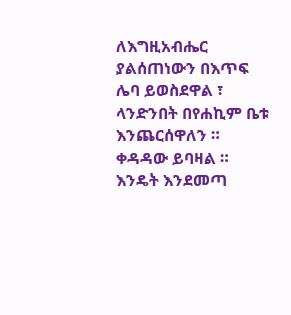ለእግዚአብሔር ያልሰጠነውን በእጥፍ ሌባ ይወስደዋል ፣ ላንድንበት በየሐኪም ቤቱ እንጨርሰዋለን ። ቀዳዳው ይባዛል ። እንዴት እንደመጣ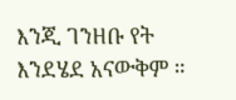እንጂ ገንዘቡ የት እንደሄደ አናውቅም ።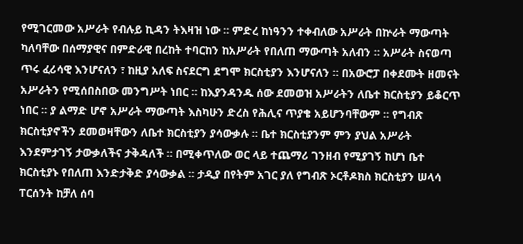የሚገርመው አሥራት የብሉይ ኪዳን ትእዛዝ ነው ። ምድረ ከነዓንን ተቀብለው አሥራት በኵራት ማውጣት ካለባቸው በሰማያዊና በምድራዊ በረከት ተባርከን ከአሥራት የበለጠ ማውጣት አለብን ። አሥራት ስናወጣ ጥሩ ፈሪሳዊ እንሆናለን ፣ ከዚያ አለፍ ስናደርግ ደግሞ ክርስቲያን እንሆናለን ። በአውሮፓ በቀደሙት ዘመናት አሥራትን የሚሰበስበው መንግሥት ነበር ። ከእያንዳንዱ ሰው ደመወዝ አሥራትን ለቤተ ክርስቲያን ይቆርጥ ነበር ። ያ ልማድ ሆኖ አሥራት ማውጣት እስካሁን ድረስ የሕሊና ጥያቄ አይሆንባቸውም ። የግብጽ ክርስቲያኖችን ደመወዛቸውን ለቤተ ክርስቲያን ያሳውቃሉ ። ቤተ ክርስቲያንም ምን ያህል አሥራት እንደምታገኝ ታውቃለችና ታቅዳለች ። በሚቀጥለው ወር ላይ ተጨማሪ ገንዘብ የሚያገኝ ከሆነ ቤተ ክርስቲያኑ የበለጠ እንድታቅድ ያሳውቃል ። ታዲያ በየትም አገር ያለ የግብጽ ኦርቶዶክስ ክርስቲያን ሠላሳ ፐርሰንት ከቻለ ሰባ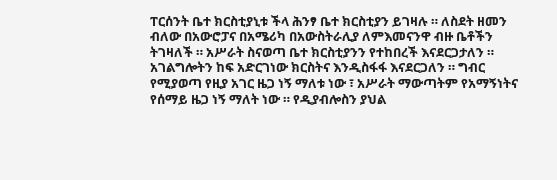ፐርሰንት ቤተ ክርስቲያኒቱ ችላ ሕንፃ ቤተ ክርስቲያን ይገዛሉ ። ለስደት ዘመን ብለው በአውሮፓና በአሜሪካ በአውስትራሊያ ለምእመናንዋ ብዙ ቤቶችን ትገዛለች ። አሥራት ስናወጣ ቤተ ክርስቲያንን የተከበረች እናደርጋታለን ። አገልግሎትን ከፍ አድርገነው ክርስትና እንዲስፋፋ እናደርጋለን ። ግብር የሚያወጣ የዚያ አገር ዜጋ ነኝ ማለቱ ነው ፣ አሥራት ማውጣትም የአማኝነትና የሰማይ ዜጋ ነኝ ማለት ነው ። የዲያብሎስን ያህል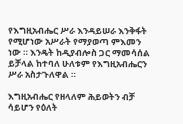የእግዚአብሔር ሥራ እንዳይሠራ እንቅፋት የሚሆነው አሥራት የማያወጣ ምእመን ነው ። እንዴት ከዲያብሎስ ጋር ማመሳሰል ይቻላል ከተባለ ሁለቱም የእግዚአብሔርን ሥራ አስታጉለዋል ።

እግዚአብሔር የዘላለም ሕይወትን ብቻ ሳይሆን የዕለት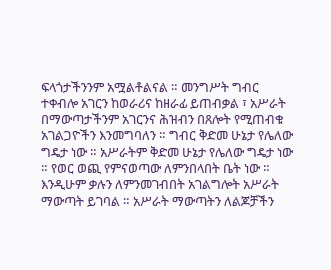ፍላጎታችንንም አሟልቶልናል ። መንግሥት ግብር ተቀብሎ አገርን ከወራሪና ከዘራፊ ይጠብቃል ፣ አሥራት በማውጣታችንም አገርንና ሕዝብን በጸሎት የሚጠብቁ አገልጋዮችን እንመግባለን ። ግብር ቅድመ ሁኔታ የሌለው ግዴታ ነው ። አሥራትም ቅድመ ሁኔታ የሌለው ግዴታ ነው ። የወር ወጪ የምናወጣው ለምንበላበት ቤት ነው ። እንዲሁም ቃሉን ለምንመገብበት አገልግሎት አሥራት ማውጣት ይገባል ። አሥራት ማውጣትን ለልጆቻችን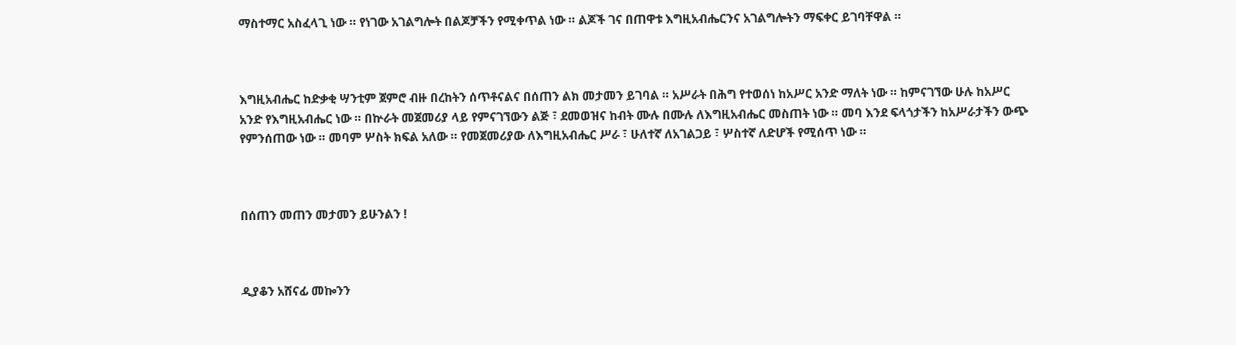ማስተማር አስፈላጊ ነው ። የነገው አገልግሎት በልጆቻችን የሚቀጥል ነው ። ልጆች ገና በጠዋቱ እግዚአብሔርንና አገልግሎትን ማፍቀር ይገባቸዋል ።



እግዚአብሔር ከድቃቂ ሣንቲም ጀምሮ ብዙ በረከትን ሰጥቶናልና በሰጠን ልክ መታመን ይገባል ። አሥራት በሕግ የተወሰነ ከአሥር አንድ ማለት ነው ። ከምናገኘው ሁሉ ከአሥር አንድ የእግዚአብሔር ነው ። በኵራት መጀመሪያ ላይ የምናገኘውን ልጅ ፣ ደመወዝና ከብት ሙሉ በሙሉ ለእግዚአብሔር መስጠት ነው ። መባ እንደ ፍላጎታችን ከአሥራታችን ውጭ የምንሰጠው ነው ። መባም ሦስት ክፍል አለው ። የመጀመሪያው ለእግዚአብሔር ሥራ ፣ ሁለተኛ ለአገልጋይ ፣ ሦስተኛ ለድሆች የሚሰጥ ነው ።



በሰጠን መጠን መታመን ይሁንልን !



ዲያቆን አሸናፊ መኰንን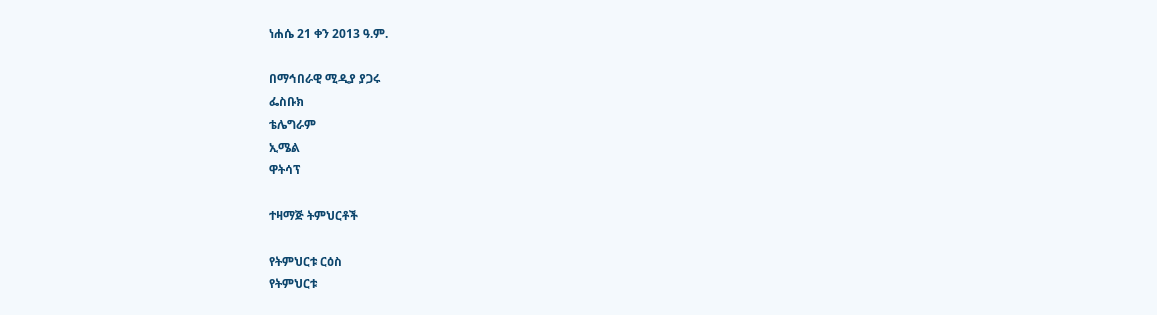ነሐሴ 21 ቀን 2013 ዓ.ም.

በማኅበራዊ ሚዲያ ያጋሩ
ፌስቡክ
ቴሌግራም
ኢሜል
ዋትሳፕ

ተዛማጅ ትምህርቶች

የትምህርቱ ርዕስ
የትምህርቱ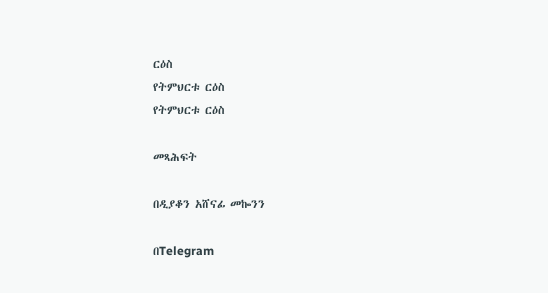ርዕስ
የትምህርቱ ርዕስ
የትምህርቱ ርዕስ

መጻሕፍት

በዲያቆን አሸናፊ መኰንን

በTelegram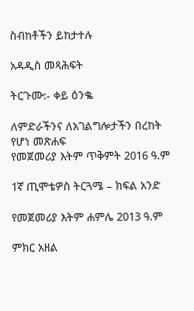ስብከቶችን ይከታተሉ

አዳዲስ መጻሕፍት

ትርጉሙ:- ቀይ ዕንቈ

ለምድራችንና ለአገልግሎታችን በረከት የሆነ መጽሐፍ
የመጀመሪያ እትም ጥቅምት 2016 ዓ.ም

1ኛ ጢሞቴዎስ ትርጓሜ – ክፍል አንድ

የመጀመሪያ እትም ሐምሌ 2013 ዓ.ም

ምክር አዘል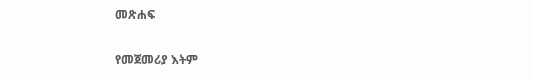መጽሐፍ

የመጀመሪያ እትም